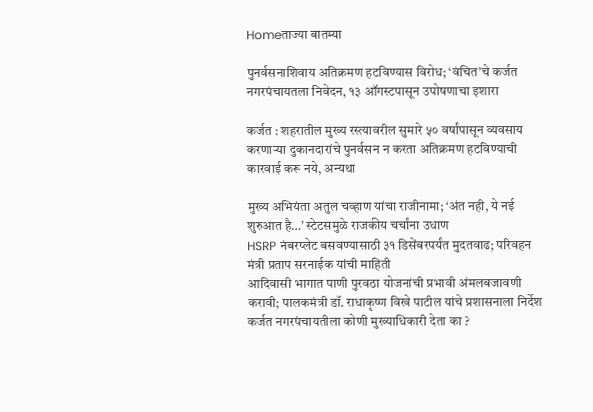Homeताज्या बातम्या

पुनर्वसनाशिवाय अतिक्रमण हटविण्यास विरोध; ‘वंचित’चे कर्जत नगरपंचायतला निवेदन, १३ ऑगस्टपासून उपोषणाचा इशारा

कर्जत : शहरातील मुख्य रस्त्यावरील सुमारे ५० वर्षांपासून व्यवसाय करणाऱ्या दुकानदारांचे पुनर्वसन न करता अतिक्रमण हटविण्याची कारवाई करू नये, अन्यथा

मुख्य अभियंता अतुल चव्हाण यांचा राजीनामा; ‘अंत नही, ये नई शुरुआत है…’ स्टेटसमुळे राजकीय चर्चांना उधाण
HSRP नंबरप्लेट बसवण्यासाठी ३१ डिसेंबरपर्यंत मुदतवाढ; परिवहन मंत्री प्रताप सरनाईक यांची माहिती
आदिवासी भागात पाणी पुरवठा योजनांची प्रभावी अंमलबजावणी करावी; पालकमंत्री डॉ. राधाकृष्ण विखे पाटील यांचे प्रशासनाला निर्देश
कर्जत नगरपंचायतीला कोणी मुख्याधिकारी देता का ?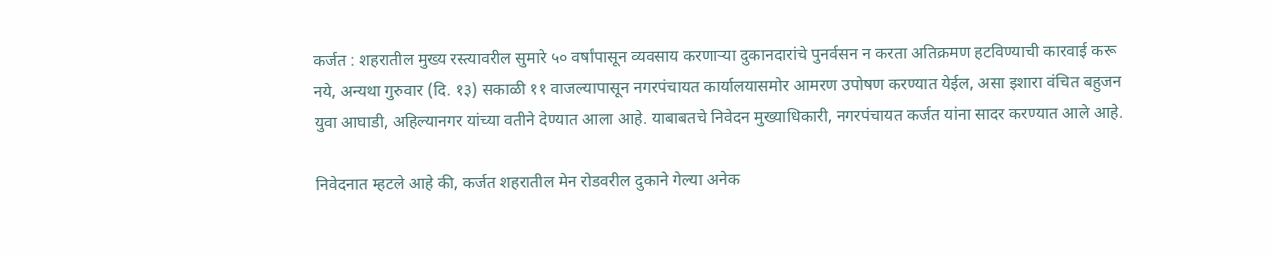कर्जत : शहरातील मुख्य रस्त्यावरील सुमारे ५० वर्षांपासून व्यवसाय करणाऱ्या दुकानदारांचे पुनर्वसन न करता अतिक्रमण हटविण्याची कारवाई करू नये, अन्यथा गुरुवार (दि. १३) सकाळी ११ वाजल्यापासून नगरपंचायत कार्यालयासमोर आमरण उपोषण करण्यात येईल, असा इशारा वंचित बहुजन युवा आघाडी, अहिल्यानगर यांच्या वतीने देण्यात आला आहे. याबाबतचे निवेदन मुख्याधिकारी, नगरपंचायत कर्जत यांना सादर करण्यात आले आहे.

निवेदनात म्हटले आहे की, कर्जत शहरातील मेन रोडवरील दुकाने गेल्या अनेक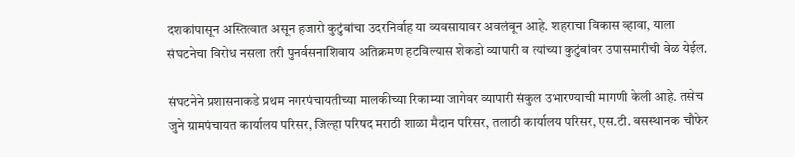दशकांपासून अस्तित्वात असून हजारो कुटुंबांचा उदरनिर्वाह या व्यवसायावर अवलंबून आहे. शहराचा विकास व्हावा, याला संघटनेचा विरोध नसला तरी पुनर्वसनाशिवाय अतिक्रमण हटविल्यास शेकडो व्यापारी व त्यांच्या कुटुंबांवर उपासमारीची वेळ येईल.

संघटनेने प्रशासनाकडे प्रथम नगरपंचायतीच्या मालकीच्या रिकाम्या जागेवर व्यापारी संकुल उभारण्याची मागणी केली आहे. तसेच जुने ग्रामपंचायत कार्यालय परिसर, जिल्हा परिषद मराठी शाळा मैदान परिसर, तलाठी कार्यालय परिसर, एस.टी. बसस्थानक चौफेर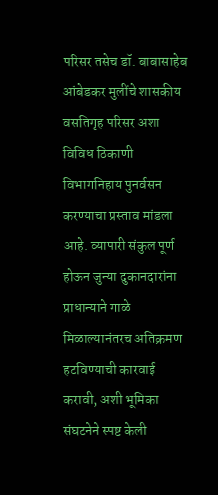परिसर तसेच डॉ. बाबासाहेब आंबेडकर मुलींचे शासकीय वसतिगृह परिसर अशा विविध ठिकाणी विभागनिहाय पुनर्वसन करण्याचा प्रस्ताव मांडला आहे. व्यापारी संकुल पूर्ण होऊन जुन्या दुकानदारांना प्राधान्याने गाळे मिळाल्यानंतरच अतिक्रमण हटविण्याची कारवाई करावी, अशी भूमिका संघटनेने स्पष्ट केली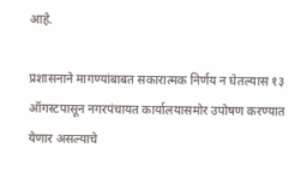आहे.

प्रशासनाने मागण्यांबाबत सकारात्मक निर्णय न घेतल्यास १३ ऑगस्टपासून नगरपंचायत कार्यालयासमोर उपोषण करण्यात येणार असल्याचे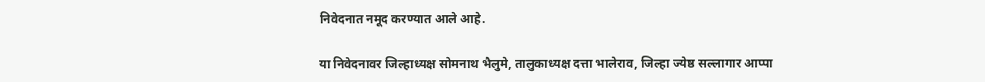निवेदनात नमूद करण्यात आले आहे.

या निवेदनावर जिल्हाध्यक्ष सोमनाथ भैलुमे, तालुकाध्यक्ष दत्ता भालेराव, जिल्हा ज्येष्ठ सल्लागार आप्पा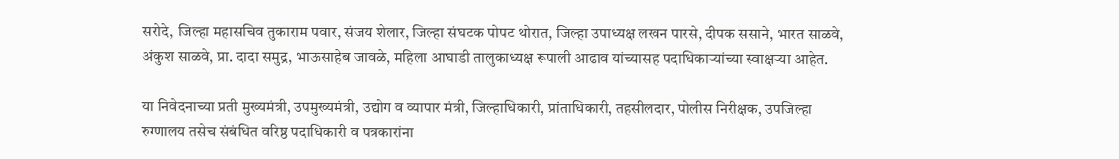सरोदे, जिल्हा महासचिव तुकाराम पवार, संजय शेलार, जिल्हा संघटक पोपट थोरात, जिल्हा उपाध्यक्ष लखन पारसे, दीपक ससाने, भारत साळवे, अंकुश साळवे, प्रा. दादा समुद्र, भाऊसाहेब जावळे, महिला आघाडी तालुकाध्यक्ष रूपाली आढाव यांच्यासह पदाधिकाऱ्यांच्या स्वाक्षऱ्या आहेत.

या निवेदनाच्या प्रती मुख्यमंत्री, उपमुख्यमंत्री, उद्योग व व्यापार मंत्री, जिल्हाधिकारी, प्रांताधिकारी, तहसीलदार, पोलीस निरीक्षक, उपजिल्हा रुग्णालय तसेच संबंधित वरिष्ठ पदाधिकारी व पत्रकारांना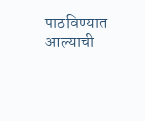पाठविण्यात आल्याची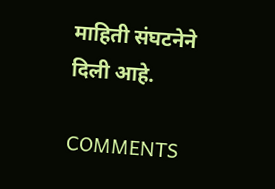माहिती संघटनेने दिली आहे.

COMMENTS